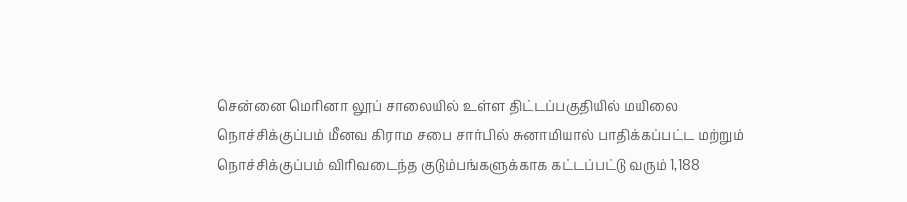சென்னை மெரினா லூப் சாலையில் உள்ள திட்டப்பகுதியில் மயிலை நொச்சிக்குப்பம் மீனவ கிராம சபை சார்பில் சுனாமியால் பாதிக்கப்பட்ட மற்றும் நொச்சிக்குப்பம் விரிவடைந்த குடும்பங்களுக்காக கட்டப்பட்டு வரும் 1,188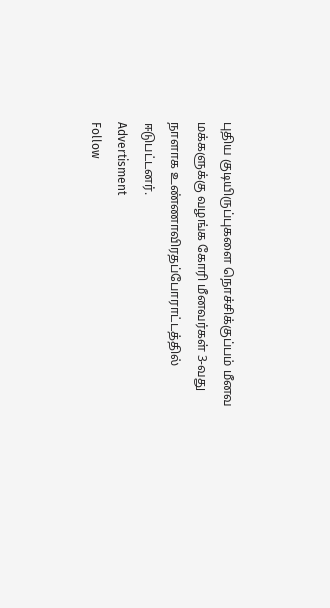புதிய குடியிருப்புகளை நொச்சிக்குப்பம் மீனவ மக்களுக்கு வழங்க கோரி மீனவர்கள் 3-வது நாளாக உண்ணாவிரதப்போராட்டத்தில் ஈடுபட்டனர்.
Advertisment
Follow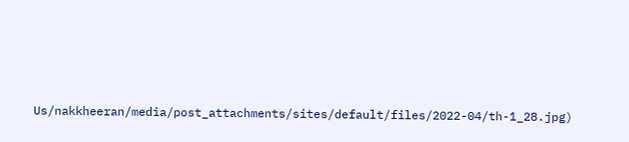Us/nakkheeran/media/post_attachments/sites/default/files/2022-04/th-1_28.jpg)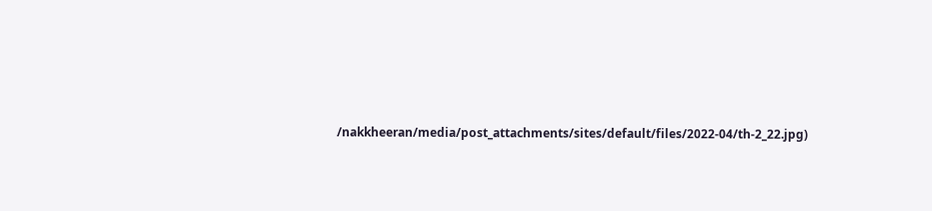/nakkheeran/media/post_attachments/sites/default/files/2022-04/th-2_22.jpg)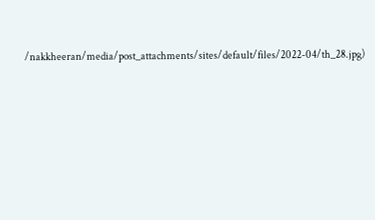/nakkheeran/media/post_attachments/sites/default/files/2022-04/th_28.jpg)